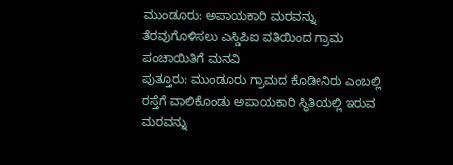ಮುಂಡೂರು: ಅಪಾಯಕಾರಿ ಮರವನ್ನು ತೆರವುಗೊಳಿಸಲು ಎಸ್ಡಿಪಿಐ ವತಿಯಿಂದ ಗ್ರಾಮ ಪಂಚಾಯಿತಿಗೆ ಮನವಿ
ಪುತ್ತೂರು: ಮುಂಡೂರು ಗ್ರಾಮದ ಕೊಡೀನಿರು ಎಂಬಲ್ಲಿ ರಸ್ತೆಗೆ ವಾಲಿಕೊಂಡು ಅಪಾಯಕಾರಿ ಸ್ಥಿತಿಯಲ್ಲಿ ಇರುವ ಮರವನ್ನು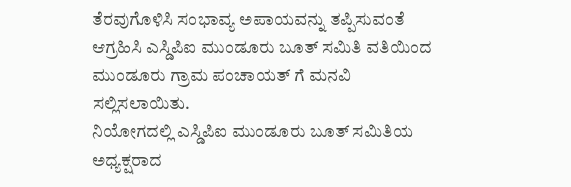ತೆರವುಗೊಳಿಸಿ ಸಂಭಾವ್ಯ ಅಪಾಯವನ್ನು ತಪ್ಪಿಸುವಂತೆ ಆಗ್ರಹಿಸಿ ಎಸ್ಡಿಪಿಐ ಮುಂಡೂರು ಬೂತ್ ಸಮಿತಿ ವತಿಯಿಂದ ಮುಂಡೂರು ಗ್ರಾಮ ಪಂಚಾಯತ್ ಗೆ ಮನವಿ ಸಲ್ಲಿಸಲಾಯಿತು.
ನಿಯೋಗದಲ್ಲಿ ಎಸ್ಡಿಪಿಐ ಮುಂಡೂರು ಬೂತ್ ಸಮಿತಿಯ ಅಧ್ಯಕ್ಷರಾದ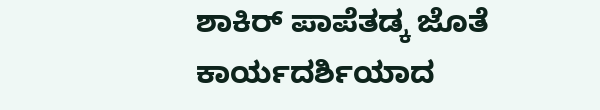ಶಾಕಿರ್ ಪಾಪೆತಡ್ಕ ಜೊತೆ ಕಾರ್ಯದರ್ಶಿಯಾದ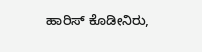ಹಾರಿಸ್ ಕೊಡೀನಿರು,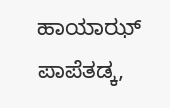ಹಾಯಾಝ್ ಪಾಪೆತಡ್ಕ,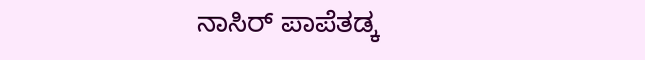ನಾಸಿರ್ ಪಾಪೆತಡ್ಕ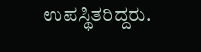ಉಪಸ್ಥಿತರಿದ್ದರು.